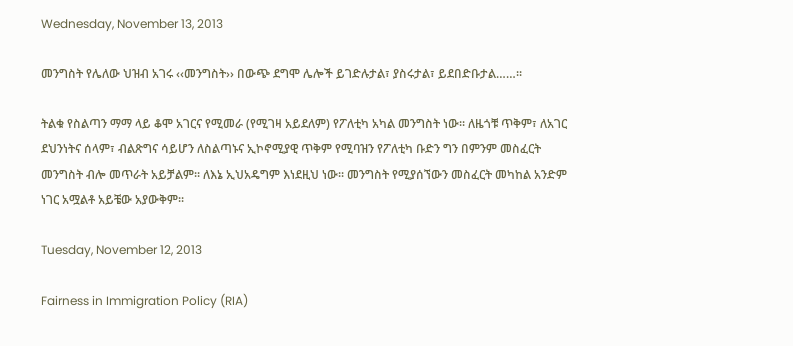Wednesday, November 13, 2013

መንግስት የሌለው ህዝብ አገሩ ‹‹መንግስት›› በውጭ ደግሞ ሌሎች ይገድሉታል፣ ያስሩታል፣ ይደበድቡታል……፡፡

ትልቁ የስልጣን ማማ ላይ ቆሞ አገርና የሚመራ (የሚገዛ አይደለም) የፖለቲካ አካል መንግስት ነው፡፡ ለዜጎቹ ጥቅም፣ ለአገር ደህንነትና ሰላም፣ ብልጽግና ሳይሆን ለስልጣኑና ኢኮኖሚያዊ ጥቅም የሚባዝን የፖለቲካ ቡድን ግን በምንም መስፈርት መንግስት ብሎ መጥራት አይቻልም፡፡ ለእኔ ኢህአዴግም እነደዚህ ነው፡፡ መንግስት የሚያሰኘውን መስፈርት መካከል አንድም ነገር አሟልቶ አይቼው አያውቅም፡፡

Tuesday, November 12, 2013

Fairness in Immigration Policy (RIA)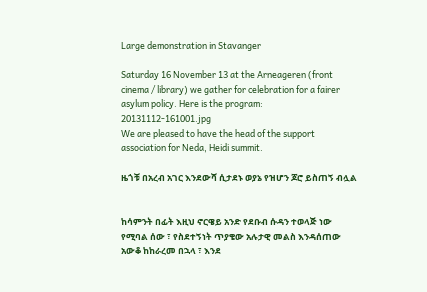Large demonstration in Stavanger

Saturday 16 November 13 at the Arneageren (front cinema / library) we gather for celebration for a fairer asylum policy. Here is the program:
20131112-161001.jpg
We are pleased to have the head of the support association for Neda, Heidi summit.

ዜጎቹ በአረብ አገር እንደውሻ ሲታደኑ ወያኔ የዝሆን ጆሮ ይስጠኝ ብሏል


ከሳምንት በፊት እዚህ ኖርዌይ አንድ የደቡብ ሱዳን ተወላጅ ነው የሚባል ሰው ፣ የስደተኝነት ጥያቄው አሉታዊ መልስ እንዳሰጠው አውቆ ከከራረመ በኋላ ፣ እንደ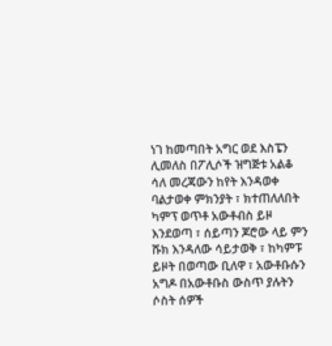ነገ ከመጣበት አግር ወደ እስፔን ሊመለስ በፖሊሶች ዝግጅቱ አልቆ ሳለ መረጃውን ከየት እንዳወቀ ባልታወቀ ምክንያት ፣ ክተጠለለበት ካምፕ ወጥቶ አውቶብስ ይዞ እንደወጣ ፣ ሰይጣን ጆሮው ላይ ምን ሹክ እንዳለው ሳይታወቅ ፣ ከካምፑ ይዞት በወጣው ቢለዋ ፣ አውቶቡሱን አግዶ በአውቶቡስ ውስጥ ያሉትን ሶስት ሰዎች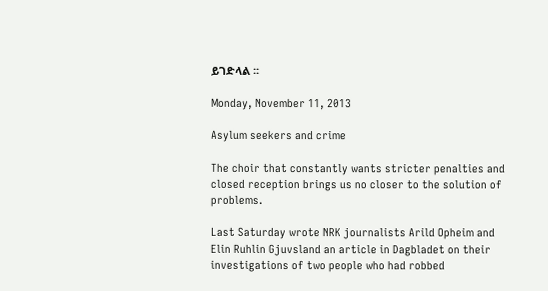ይገድላል ፡፡

Monday, November 11, 2013

Asylum seekers and crime

The choir that constantly wants stricter penalties and closed reception brings us no closer to the solution of problems.

Last Saturday wrote NRK journalists Arild Opheim and Elin Ruhlin Gjuvsland an article in Dagbladet on their investigations of two people who had robbed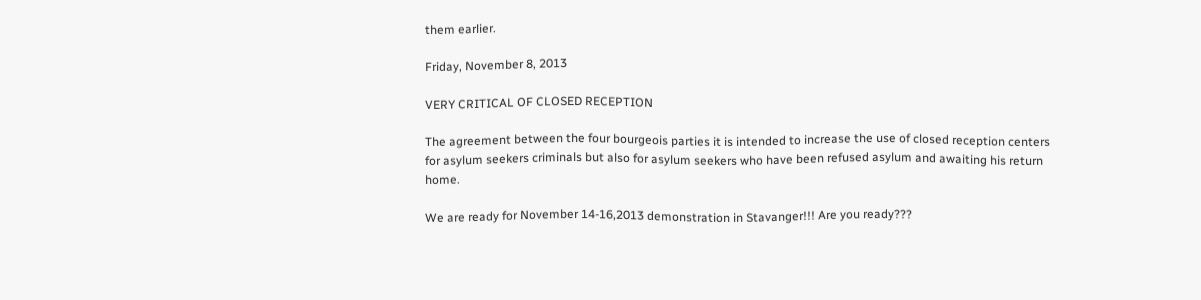them earlier.

Friday, November 8, 2013

VERY CRITICAL OF CLOSED RECEPTION

The agreement between the four bourgeois parties it is intended to increase the use of closed reception centers for asylum seekers criminals but also for asylum seekers who have been refused asylum and awaiting his return home.

We are ready for November 14-16,2013 demonstration in Stavanger!!! Are you ready???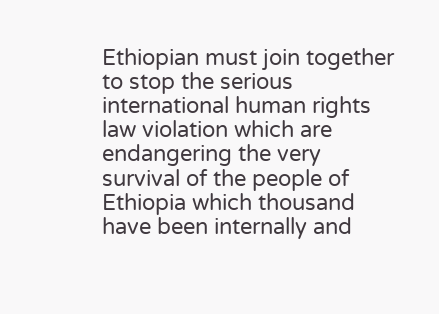Ethiopian must join together to stop the serious international human rights law violation which are endangering the very survival of the people of Ethiopia which thousand have been internally and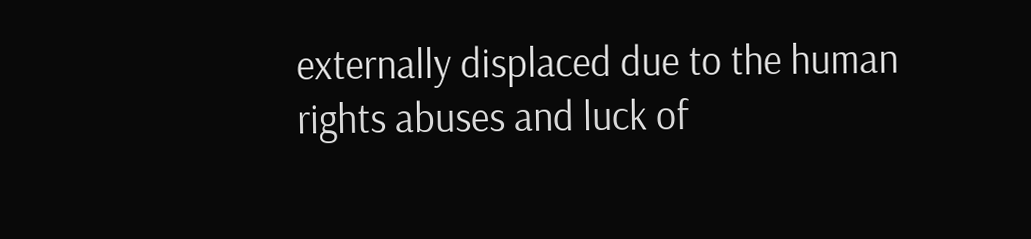externally displaced due to the human rights abuses and luck of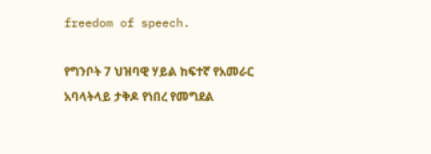freedom of speech.

የግንቦት 7 ህዝባዊ ሃይል ከፍተኛ የአመራር አባላትላይ ታቅዶ የነበረ የመግደል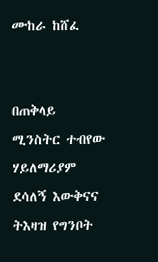ሙከራ ከሸፈ


በጠቅላይ ሚንስትር ተብየው ሃይለማሪያም ደሳለኝ እውቅናና ትእዛዝ የግንቦት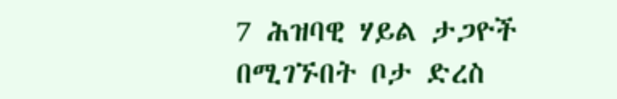7 ሕዝባዊ ሃይል ታጋዮች በሚገኙበት ቦታ ድረስ